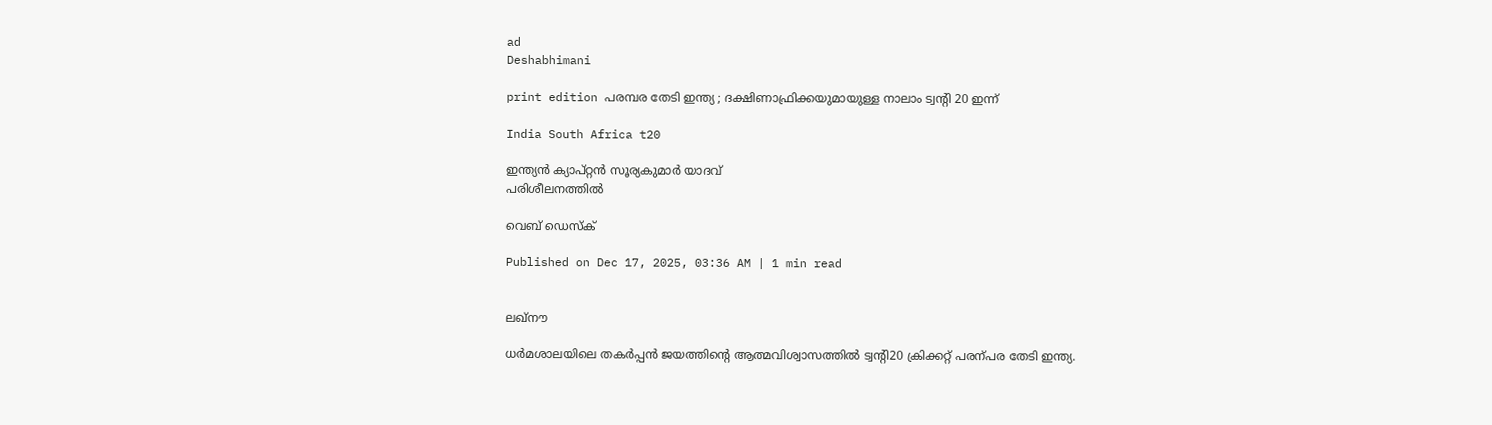ad
Deshabhimani

print edition പരമ്പര തേടി ഇന്ത്യ ; ദക്ഷിണാഫ്രിക്കയുമായുള്ള നാലാം ട്വന്റി 20 ഇന്ന്‌

India South Africa t20

ഇന്ത്യൻ ക്യാപ്റ്റൻ സൂര്യകുമാർ യാദവ്
പരിശീലനത്തിൽ

വെബ് ഡെസ്ക്

Published on Dec 17, 2025, 03:36 AM | 1 min read


ലഖ്‌ന‍ൗ

ധർമശാലയിലെ തകർപ്പൻ ജയത്തിന്റെ ആത്മവിശ്വാസത്തിൽ ട്വന്റി20 ക്രിക്കറ്റ്‌ പരന്പര തേടി ഇന്ത്യ.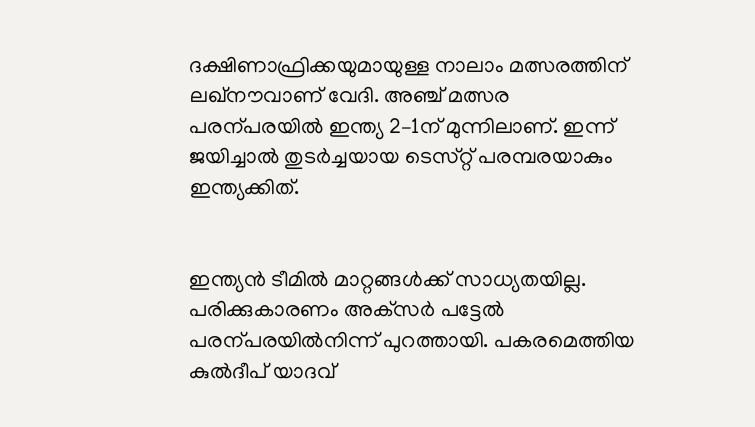ദക്ഷിണാഫ്രിക്കയുമായുള്ള നാലാം മത്സരത്തിന്‌ ലഖ്‌ന‍ൗവാണ്‌ വേദി. അഞ്ച്‌ മത്സര പരന്പരയിൽ ഇന്ത്യ 2–1ന്‌ മുന്നിലാണ്‌. ഇന്ന്‌ ജയിച്ചാൽ തുടർച്ചയായ ടെസ്‌റ്റ്‌ പരമ്പരയാകും ഇന്ത്യക്കിത്‌.


ഇന്ത്യൻ ടീമിൽ മാറ്റങ്ങൾക്ക്‌ സാധ്യതയില്ല. പരിക്കുകാരണം അക്‌സർ പട്ടേൽ പരന്പരയിൽനിന്ന്‌ പുറത്തായി. പകരമെത്തിയ കുൽദീപ്‌ യാദവ്‌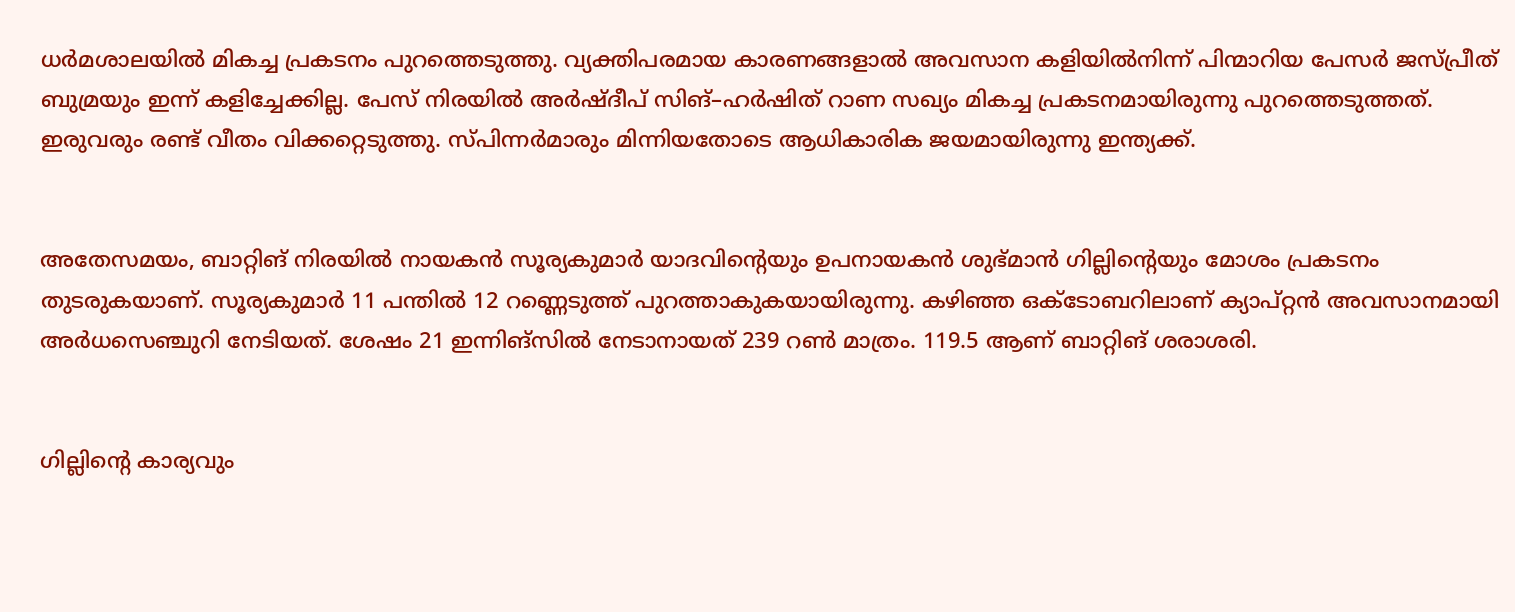ധർമശാലയിൽ മികച്ച പ്രകടനം പുറത്തെടുത്തു. വ്യക്തിപരമായ കാരണങ്ങളാൽ അവസാന കളിയിൽനിന്ന്‌ പിന്മാറിയ പേസർ ജസ്‌പ്രീത്‌ ബുമ്രയും ഇന്ന്‌ കളിച്ചേക്കില്ല. പേസ്‌ നിരയിൽ അർഷ്‌ദീപ്‌ സിങ്‌–ഹർഷിത്‌ റാണ സഖ്യം മികച്ച പ്രകടനമായിരുന്നു പുറത്തെടുത്തത്‌. ഇരുവരും രണ്ട്‌ വീതം വിക്കറ്റെടുത്തു. സ്‌പിന്നർമാരും മിന്നിയതോടെ ആധികാരിക ജയമായിരുന്നു ഇന്ത്യക്ക്‌.


അതേസമയം, ബാറ്റിങ്‌ നിരയിൽ നായകൻ സൂര്യകുമാർ യാദവിന്റെയും ഉപനായകൻ ശുഭ്‌മാൻ ഗില്ലിന്റെയും മോശം പ്രകടനം തുടരുകയാണ്‌. സൂര്യകുമാർ 11 പന്തിൽ 12 റണ്ണെടുത്ത്‌ പുറത്താകുകയായിരുന്നു. കഴിഞ്ഞ ഒക്‌ടോബറിലാണ്‌ ക്യാപ്‌റ്റൻ അവസാനമായി അർധസെഞ്ചുറി നേടിയത്‌. ശേഷം 21 ഇന്നിങ്‌സിൽ നേടാനായത്‌ 239 റൺ മാത്രം. 119.5 ആണ്‌ ബാറ്റിങ്‌ ശരാശരി.


ഗില്ലിന്റെ കാര്യവും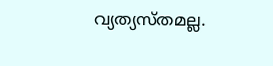വ്യത്യസ്‌തമല്ല.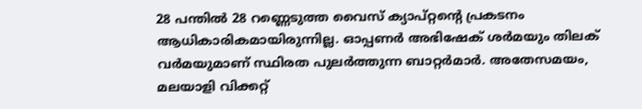28 പന്തിൽ 28 റണ്ണെടുത്ത വൈസ്‌ ക്യാപ്‌റ്റന്റെ പ്രകടനം ആധികാരികമായിരുന്നില്ല. ഓപ്പണർ അഭിഷേക്‌ ശർമയും തിലക്‌ വർമയുമാണ്‌ സ്ഥിരത പുലർത്തുന്ന ബാറ്റർമാർ. അതേസമയം, മലയാളി വിക്കറ്റ്‌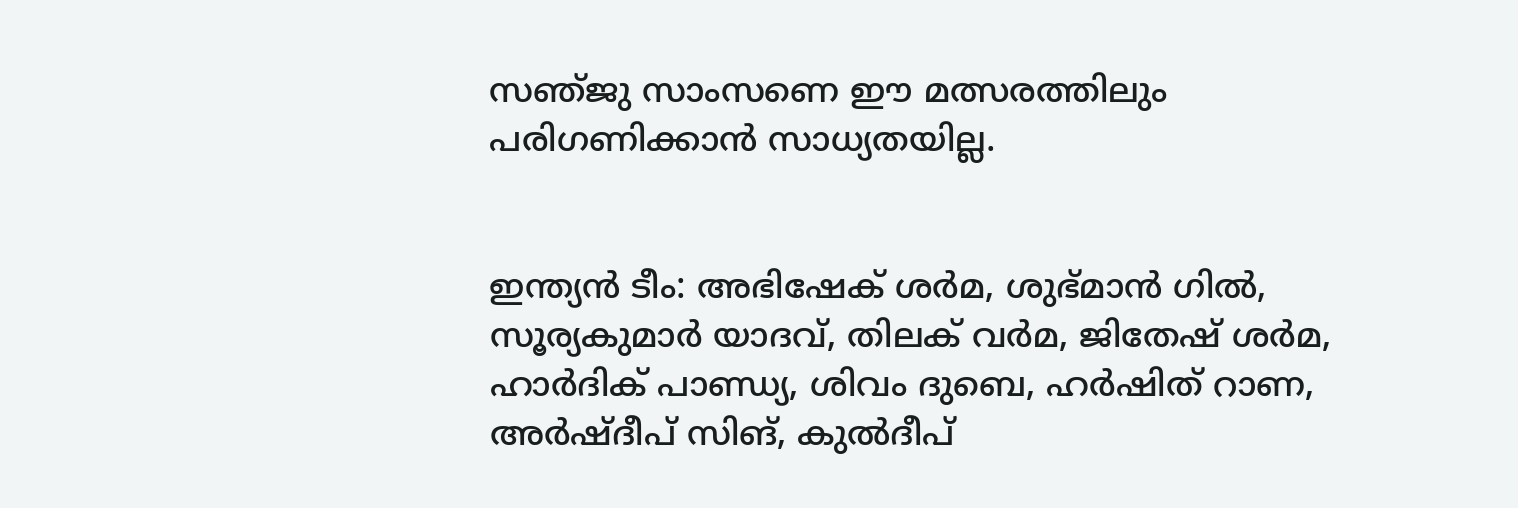സഞ്‌ജു സാംസണെ ഇ‍ൗ മത്സരത്തിലും പരിഗണിക്കാൻ സാധ്യതയില്ല.


ഇന്ത്യൻ ടീം: അഭിഷേക്‌ ശർമ, ശുഭ്‌മാൻ ഗിൽ, സൂര്യകുമാർ യാദവ്‌, തിലക്‌ വർമ, ജിതേഷ്‌ ശർമ, ഹാർദിക്‌ പാണ്ഡ്യ, ശിവം ദുബെ, ഹർഷിത്‌ റാണ, അർഷ്‌ദീപ്‌ സിങ്‌, കുൽദീപ്‌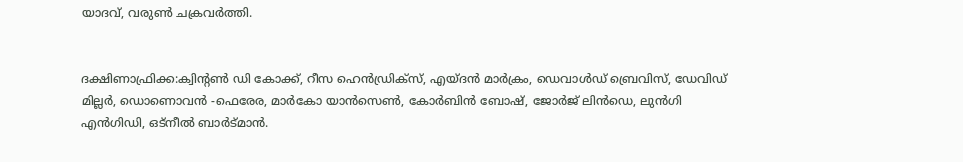യാദവ്‌, വരുൺ ചക്രവർത്തി.


ദക്ഷിണാഫ്രിക്ക:ക്വിന്റൺ ഡി കോക്ക്‌, റീസ ഹെൻഡ്രിക്‌സ്‌, എയ്‌ദൻ മാർക്രം, ഡെവാൾഡ്‌ ബ്രെവിസ്‌, ഡേവിഡ്‌ മില്ലർ, ഡൊണൊവൻ -ഫെരേര, മാർകോ യാൻസെൺ, കോർബിൻ ബോഷ്‌, ജോർജ്‌ ലിൻഡെ, ലുൻഗി എൻഗിഡി, ഒട്‌നീൽ ബാർട്‌മാൻ.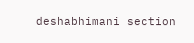deshabhimani section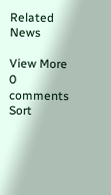Related News

View More
0 comments
Sort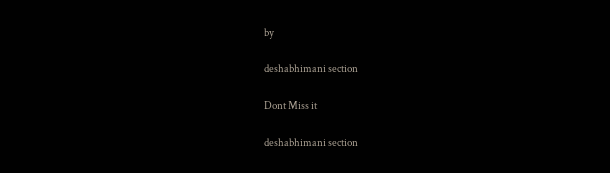by

deshabhimani section

Dont Miss it

deshabhimani section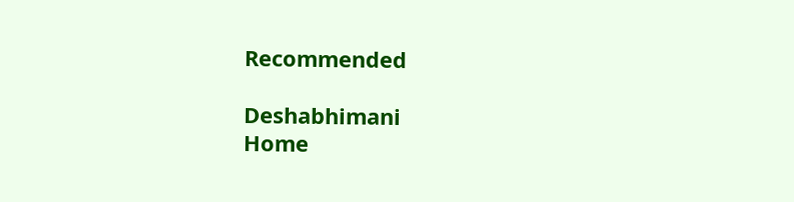Recommended

Deshabhimani
Home